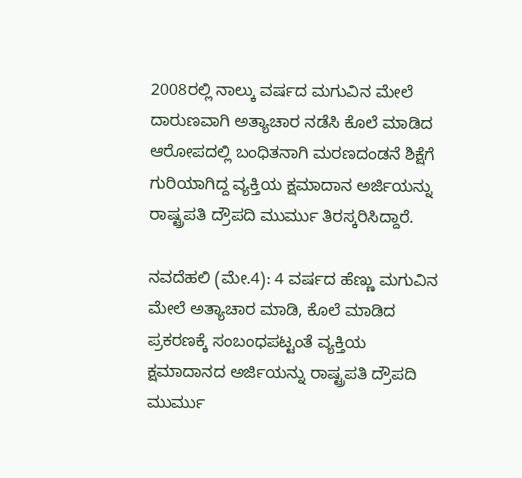2008ರಲ್ಲಿ ನಾಲ್ಕು ವರ್ಷದ ಮಗುವಿನ ಮೇಲೆ ದಾರುಣವಾಗಿ ಅತ್ಯಾಚಾರ ನಡೆಸಿ ಕೊಲೆ ಮಾಡಿದ ಆರೋಪದಲ್ಲಿ ಬಂಧಿತನಾಗಿ ಮರಣದಂಡನೆ ಶಿಕ್ಷೆಗೆ ಗುರಿಯಾಗಿದ್ದ ವ್ಯಕ್ತಿಯ ಕ್ಷಮಾದಾನ ಅರ್ಜಿಯನ್ನು ರಾಷ್ಟ್ರಪತಿ ದ್ರೌಪದಿ ಮುರ್ಮು ತಿರಸ್ಕರಿಸಿದ್ದಾರೆ.

ನವದೆಹಲಿ (ಮೇ.4): 4 ವರ್ಷದ ಹೆಣ್ಣು ಮಗುವಿನ ಮೇಲೆ ಅತ್ಯಾಚಾರ ಮಾಡಿ, ಕೊಲೆ ಮಾಡಿದ ಪ್ರಕರಣಕ್ಕೆ ಸಂಬಂಧಪಟ್ಟಂತೆ ವ್ಯಕ್ತಿಯ ಕ್ಷಮಾದಾನದ ಅರ್ಜಿಯನ್ನು ರಾಷ್ಟ್ರಪತಿ ದ್ರೌಪದಿ ಮುರ್ಮು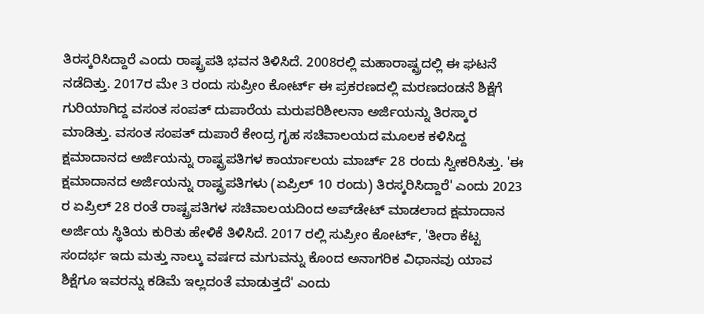ತಿರಸ್ಕರಿಸಿದ್ದಾರೆ ಎಂದು ರಾಷ್ಟ್ರಪತಿ ಭವನ ತಿಳಿಸಿದೆ. 2008ರಲ್ಲಿ ಮಹಾರಾಷ್ಟ್ರದಲ್ಲಿ ಈ ಘಟನೆ ನಡೆದಿತ್ತು. 2017ರ ಮೇ 3 ರಂದು ಸುಪ್ರೀಂ ಕೋರ್ಟ್‌ ಈ ಪ್ರಕರಣದಲ್ಲಿ ಮರಣದಂಡನೆ ಶಿಕ್ಷೆಗೆ ಗುರಿಯಾಗಿದ್ದ ವಸಂತ ಸಂಪತ್‌ ದುಪಾರೆಯ ಮರುಪರಿಶೀಲನಾ ಅರ್ಜಿಯನ್ನು ತಿರಸ್ಕಾರ ಮಾಡಿತ್ತು. ವಸಂತ ಸಂಪತ್‌ ದುಪಾರೆ ಕೇಂದ್ರ ಗೃಹ ಸಚಿವಾಲಯದ ಮೂಲಕ ಕಳಿಸಿದ್ದ ಕ್ಷಮಾದಾನದ ಅರ್ಜಿಯನ್ನು ರಾಷ್ಟ್ರಪತಿಗಳ ಕಾರ್ಯಾಲಯ ಮಾರ್ಚ್‌ 28 ರಂದು ಸ್ವೀಕರಿಸಿತ್ತು. 'ಈ ಕ್ಷಮಾದಾನದ ಅರ್ಜಿಯನ್ನು ರಾಷ್ಟ್ರಪತಿಗಳು (ಏಪ್ರಿಲ್‌ 10 ರಂದು) ತಿರಸ್ಕರಿಸಿದ್ದಾರೆ' ಎಂದು 2023 ರ ಏಪ್ರಿಲ್ 28 ರಂತೆ ರಾಷ್ಟ್ರಪತಿಗಳ ಸಚಿವಾಲಯದಿಂದ ಅಪ್‌ಡೇಟ್‌ ಮಾಡಲಾದ ಕ್ಷಮಾದಾನ ಅರ್ಜಿಯ ಸ್ಥಿತಿಯ ಕುರಿತು ಹೇಳಿಕೆ ತಿಳಿಸಿದೆ. 2017 ರಲ್ಲಿ ಸುಪ್ರೀಂ ಕೋರ್ಟ್, 'ತೀರಾ ಕೆಟ್ಟ ಸಂದರ್ಭ ಇದು ಮತ್ತು ನಾಲ್ಕು ವರ್ಷದ ಮಗುವನ್ನು ಕೊಂದ ಅನಾಗರಿಕ ವಿಧಾನವು ಯಾವ ಶಿಕ್ಷೆಗೂ ಇವರನ್ನು ಕಡಿಮೆ ಇಲ್ಲದಂತೆ ಮಾಡುತ್ತದೆ' ಎಂದು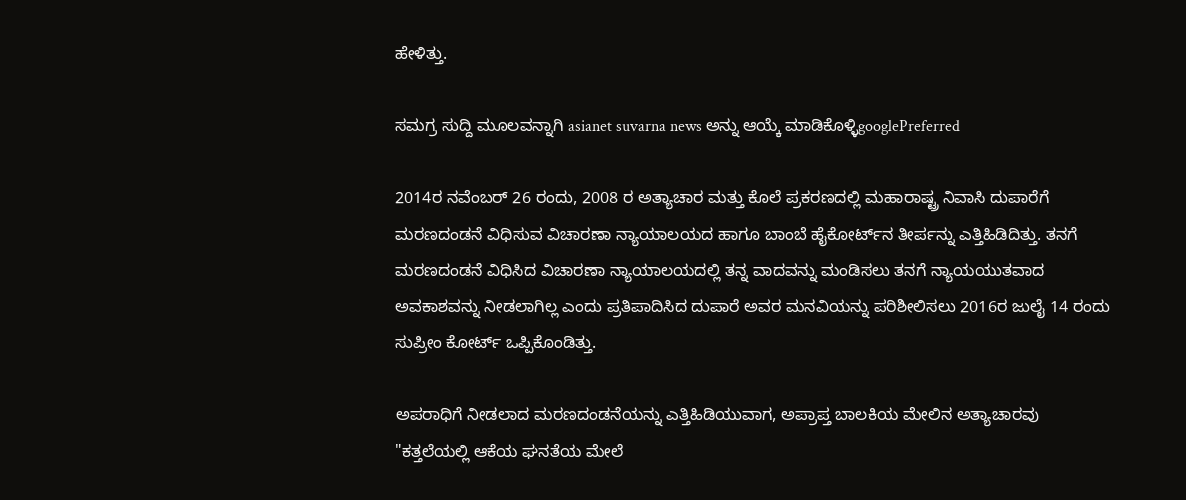ಹೇಳಿತ್ತು.

ಸಮಗ್ರ ಸುದ್ದಿ ಮೂಲವನ್ನಾಗಿ asianet suvarna news ಅನ್ನು ಆಯ್ಕೆ ಮಾಡಿಕೊಳ್ಳಿgooglePreferred

2014ರ ನವೆಂಬರ್ 26 ರಂದು, 2008 ರ ಅತ್ಯಾಚಾರ ಮತ್ತು ಕೊಲೆ ಪ್ರಕರಣದಲ್ಲಿ ಮಹಾರಾಷ್ಟ್ರ ನಿವಾಸಿ ದುಪಾರೆಗೆ ಮರಣದಂಡನೆ ವಿಧಿಸುವ ವಿಚಾರಣಾ ನ್ಯಾಯಾಲಯದ ಹಾಗೂ ಬಾಂಬೆ ಹೈಕೋರ್ಟ್‌ನ ತೀರ್ಪನ್ನು ಎತ್ತಿಹಿಡಿದಿತ್ತು. ತನಗೆ ಮರಣದಂಡನೆ ವಿಧಿಸಿದ ವಿಚಾರಣಾ ನ್ಯಾಯಾಲಯದಲ್ಲಿ ತನ್ನ ವಾದವನ್ನು ಮಂಡಿಸಲು ತನಗೆ ನ್ಯಾಯಯುತವಾದ ಅವಕಾಶವನ್ನು ನೀಡಲಾಗಿಲ್ಲ ಎಂದು ಪ್ರತಿಪಾದಿಸಿದ ದುಪಾರೆ ಅವರ ಮನವಿಯನ್ನು ಪರಿಶೀಲಿಸಲು 2016ರ ಜುಲೈ 14 ರಂದು ಸುಪ್ರೀಂ ಕೋರ್ಟ್ ಒಪ್ಪಿಕೊಂಡಿತ್ತು.

ಅಪರಾಧಿಗೆ ನೀಡಲಾದ ಮರಣದಂಡನೆಯನ್ನು ಎತ್ತಿಹಿಡಿಯುವಾಗ, ಅಪ್ರಾಪ್ತ ಬಾಲಕಿಯ ಮೇಲಿನ ಅತ್ಯಾಚಾರವು "ಕತ್ತಲೆಯಲ್ಲಿ ಆಕೆಯ ಘನತೆಯ ಮೇಲೆ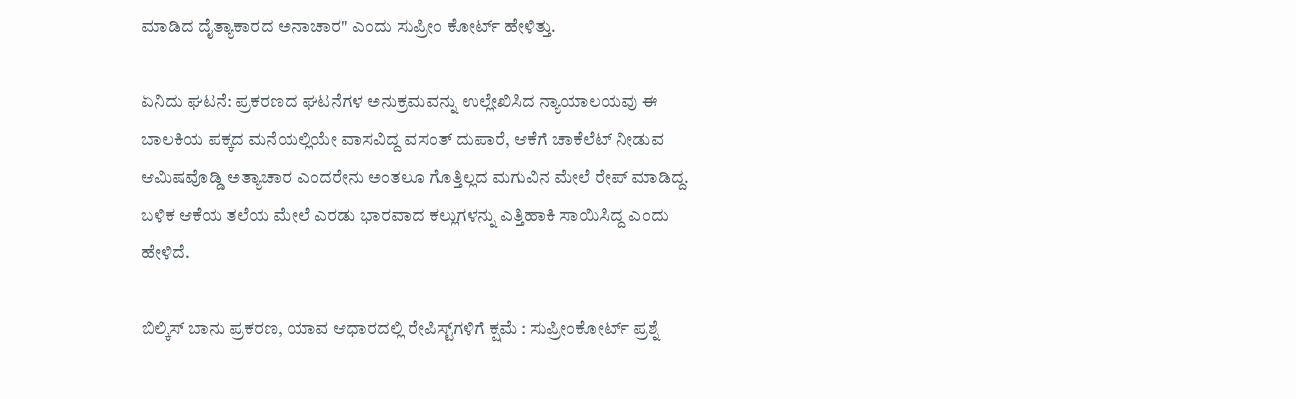ಮಾಡಿದ ದೈತ್ಯಾಕಾರದ ಅನಾಚಾರ" ಎಂದು ಸುಪ್ರೀಂ ಕೋರ್ಟ್ ಹೇಳಿತ್ತು.

ಏನಿದು ಘಟನೆ: ಪ್ರಕರಣದ ಘಟನೆಗಳ ಅನುಕ್ರಮವನ್ನು ಉಲ್ಲೇಖಿಸಿದ ನ್ಯಾಯಾಲಯವು ಈ ಬಾಲಕಿಯ ಪಕ್ಕದ ಮನೆಯಲ್ಲಿಯೇ ವಾಸವಿದ್ದ ವಸಂತ್‌ ದುಪಾರೆ, ಆಕೆಗೆ ಚಾಕೆಲೆಟ್‌ ನೀಡುವ ಆಮಿಷವೊಡ್ಡಿ ಅತ್ಯಾಚಾರ ಎಂದರೇನು ಅಂತಲೂ ಗೊತ್ತಿಲ್ಲದ ಮಗುವಿನ ಮೇಲೆ ರೇಪ್‌ ಮಾಡಿದ್ದ. ಬಳಿಕ ಆಕೆಯ ತಲೆಯ ಮೇಲೆ ಎರಡು ಭಾರವಾದ ಕಲ್ಲುಗಳನ್ನು ಎತ್ತಿಹಾಕಿ ಸಾಯಿಸಿದ್ದ ಎಂದು ಹೇಳಿದೆ.

ಬಿಲ್ಕಿಸ್‌ ಬಾನು ಪ್ರಕರಣ, ಯಾವ ಆಧಾರದಲ್ಲಿ ರೇಪಿಸ್ಟ್‌ಗಳಿಗೆ ಕ್ಷಮೆ : ಸುಪ್ರೀಂಕೋರ್ಟ್ ಪ್ರಶ್ನೆ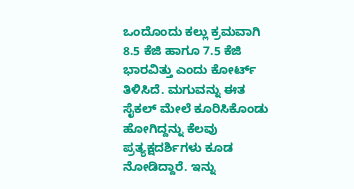ಒಂದೊಂದು ಕಲ್ಲು ಕ್ರಮವಾಗಿ 8.5 ಕೆಜಿ ಹಾಗೂ 7.5 ಕೆಜಿ ಭಾರವಿತ್ತು ಎಂದು ಕೋರ್ಟ್‌ ತಿಳಿಸಿದೆ. ಮಗುವನ್ನು ಈತ ಸೈಕಲ್‌ ಮೇಲೆ ಕೂರಿಸಿಕೊಂಡು ಹೋಗಿದ್ದನ್ನು ಕೆಲವು ಪ್ರತ್ಯಕ್ಷದರ್ಶಿಗಳು ಕೂಡ ನೋಡಿದ್ದಾರೆ. ಇನ್ನು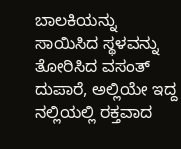ಬಾಲಕಿಯನ್ನು ಸಾಯಿಸಿದ ಸ್ಥಳವನ್ನು ತೋರಿಸಿದ ವಸಂತ್‌ ದುಪಾರೆ, ಅಲ್ಲಿಯೇ ಇದ್ದ ನಲ್ಲಿಯಲ್ಲಿ ರಕ್ತವಾದ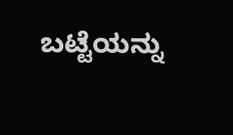ಬಟ್ಟೆಯನ್ನು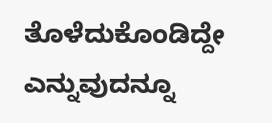ತೊಳೆದುಕೊಂಡಿದ್ದೇ ಎನ್ನುವುದನ್ನೂ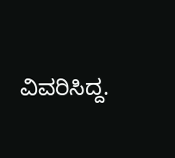ವಿವರಿಸಿದ್ದ.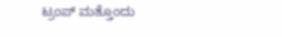ಟ್ರಂಪ್ ಮತ್ತೊಂದು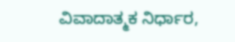ವಿವಾದಾತ್ಮಕ ನಿರ್ಧಾರ,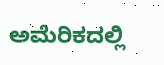ಅಮೆರಿಕದಲ್ಲಿ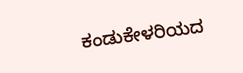ಕಂಡುಕೇಳರಿಯದ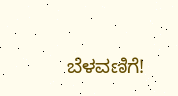ಬೆಳವಣಿಗೆ!